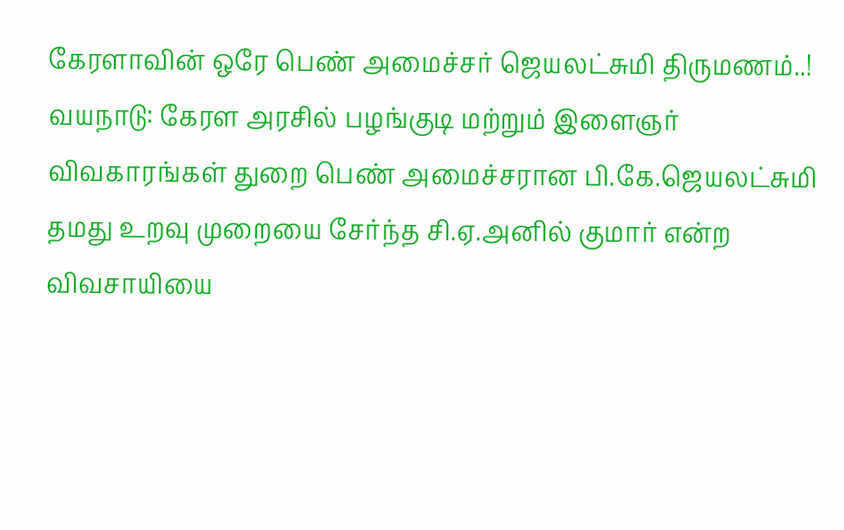கேரளாவின் ஒரே பெண் அமைச்சர் ஜெயலட்சுமி திருமணம்..!
வயநாடு: கேரள அரசில் பழங்குடி மற்றும் இளைஞர் விவகாரங்கள் துறை பெண் அமைச்சரான பி.கே.ஜெயலட்சுமி தமது உறவு முறையை சேர்ந்த சி.ஏ.அனில் குமார் என்ற விவசாயியை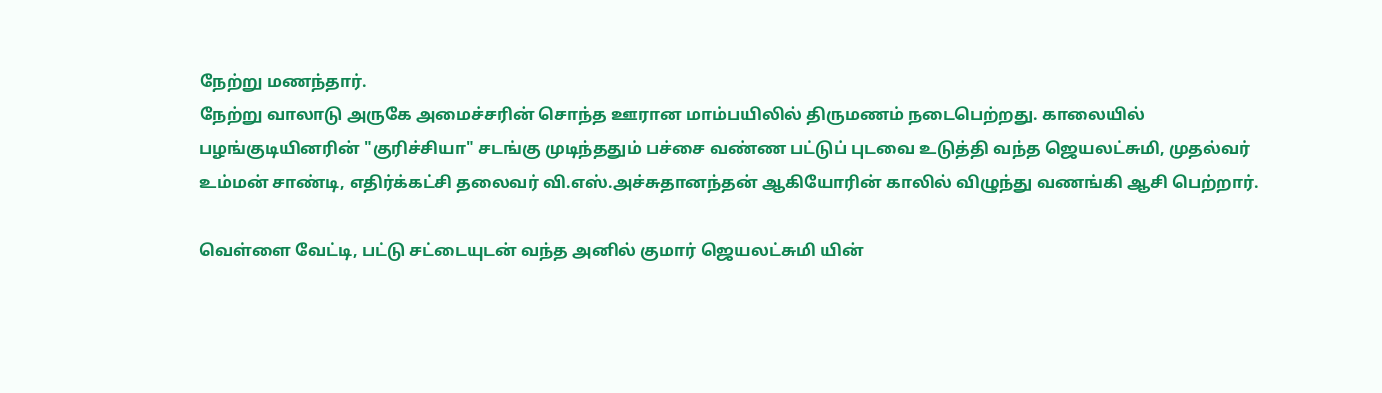நேற்று மணந்தார்.
நேற்று வாலாடு அருகே அமைச்சரின் சொந்த ஊரான மாம்பயிலில் திருமணம் நடைபெற்றது. காலையில் பழங்குடியினரின் "குரிச்சியா" சடங்கு முடிந்ததும் பச்சை வண்ண பட்டுப் புடவை உடுத்தி வந்த ஜெயலட்சுமி, முதல்வர் உம்மன் சாண்டி, எதிர்க்கட்சி தலைவர் வி.எஸ்.அச்சுதானந்தன் ஆகியோரின் காலில் விழுந்து வணங்கி ஆசி பெற்றார்.

வெள்ளை வேட்டி, பட்டு சட்டையுடன் வந்த அனில் குமார் ஜெயலட்சுமி யின்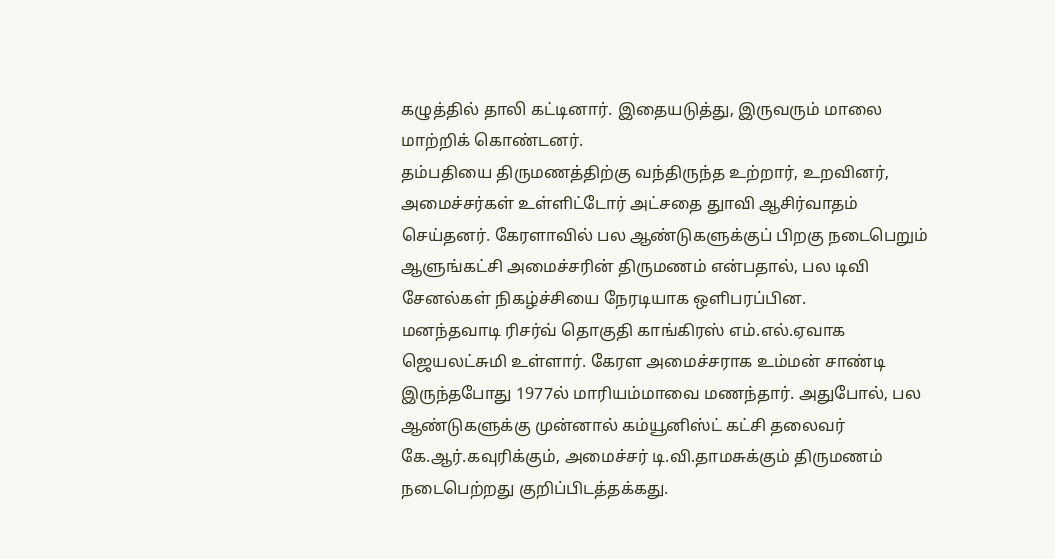கழுத்தில் தாலி கட்டினார். இதையடுத்து, இருவரும் மாலை மாற்றிக் கொண்டனர்.
தம்பதியை திருமணத்திற்கு வந்திருந்த உற்றார், உறவினர், அமைச்சர்கள் உள்ளிட்டோர் அட்சதை துாவி ஆசிர்வாதம் செய்தனர். கேரளாவில் பல ஆண்டுகளுக்குப் பிறகு நடைபெறும் ஆளுங்கட்சி அமைச்சரின் திருமணம் என்பதால், பல டிவி சேனல்கள் நிகழ்ச்சியை நேரடியாக ஒளிபரப்பின.
மனந்தவாடி ரிசர்வ் தொகுதி காங்கிரஸ் எம்.எல்.ஏவாக ஜெயலட்சுமி உள்ளார். கேரள அமைச்சராக உம்மன் சாண்டி இருந்தபோது 1977ல் மாரியம்மாவை மணந்தார். அதுபோல், பல ஆண்டுகளுக்கு முன்னால் கம்யூனிஸ்ட் கட்சி தலைவர் கே.ஆர்.கவுரிக்கும், அமைச்சர் டி.வி.தாமசுக்கும் திருமணம் நடைபெற்றது குறிப்பிடத்தக்கது.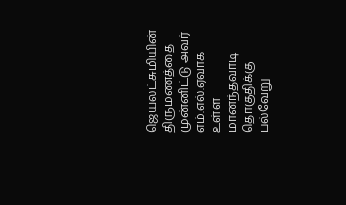ஜெயலட்சுமியின் திருமணத்தை முன்னிட்டு அவர் எம்.எல்.ஏவாக உள்ள மானந்தவாடி தொகுதிக்கு பல்வேறு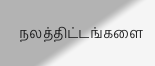நலத்திட்டங்களை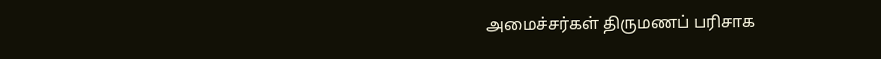அமைச்சர்கள் திருமணப் பரிசாக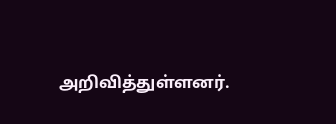அறிவித்துள்ளனர்.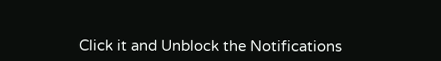Click it and Unblock the Notifications